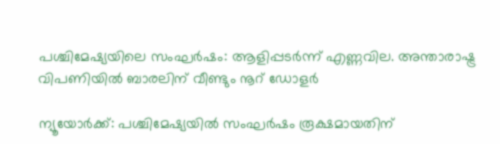പശ്ചിമേഷ്യയിലെ സംഘർഷം: ആളിപ്പടർന്ന് എണ്ണവില. അന്താരാഷ്ട്ര വിപണിയിൽ ബാരലിന് വീണ്ടും നൂറ് ഡോളർ

ന്യൂയോർക്ക്: പശ്ചിമേഷ്യയിൽ സംഘർഷം രൂക്ഷമായതിന്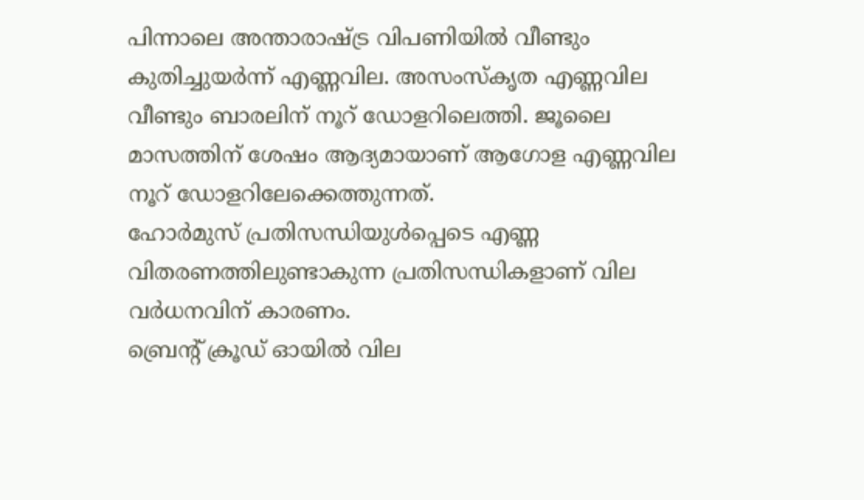പിന്നാലെ അന്താരാഷ്ട്ര വിപണിയിൽ വീണ്ടും കുതിച്ചുയർന്ന് എണ്ണവില. അസംസ്കൃത എണ്ണവില വീണ്ടും ബാരലിന് നൂറ് ഡോളറിലെത്തി. ജൂലൈ മാസത്തിന് ശേഷം ആദ്യമായാണ് ആഗോള എണ്ണവില നൂറ് ഡോളറിലേക്കെത്തുന്നത്.
ഹോർമുസ് പ്രതിസന്ധിയുൾപ്പെടെ എണ്ണ വിതരണത്തിലുണ്ടാകുന്ന പ്രതിസന്ധികളാണ് വില വർധനവിന് കാരണം.
ബ്രെന്റ് ക്രൂഡ് ഓയിൽ വില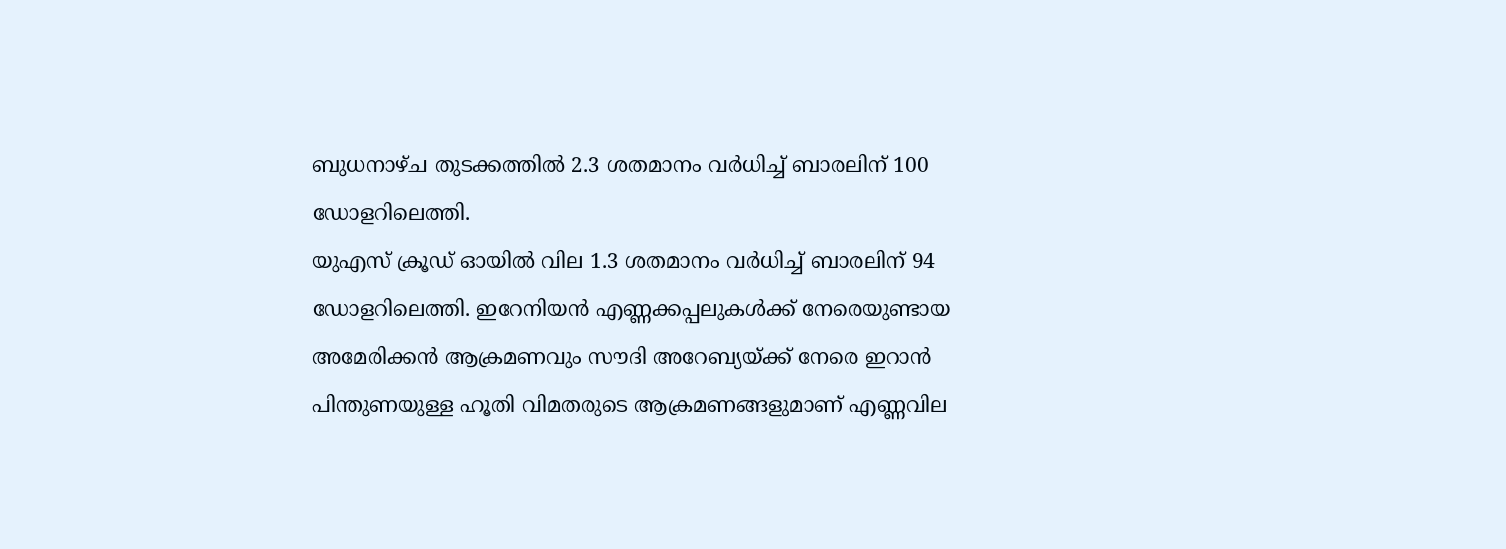ബുധനാഴ്ച തുടക്കത്തിൽ 2.3 ശതമാനം വർധിച്ച് ബാരലിന് 100 ഡോളറിലെത്തി.
യുഎസ് ക്രൂഡ് ഓയിൽ വില 1.3 ശതമാനം വർധിച്ച് ബാരലിന് 94 ഡോളറിലെത്തി. ഇറേനിയൻ എണ്ണക്കപ്പലുകൾക്ക് നേരെയുണ്ടായ അമേരിക്കൻ ആക്രമണവും സൗദി അറേബ്യയ്ക്ക് നേരെ ഇറാൻ പിന്തുണയുള്ള ഹൂതി വിമതരുടെ ആക്രമണങ്ങളുമാണ് എണ്ണവില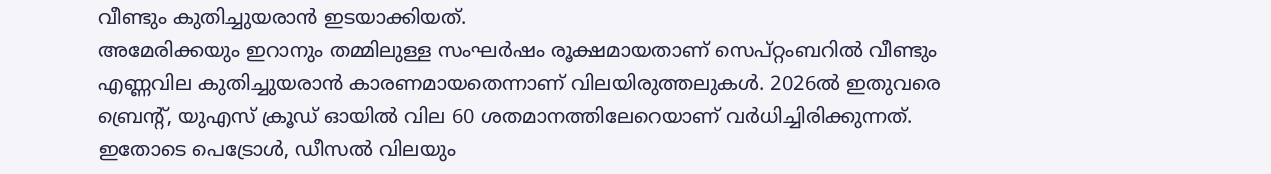വീണ്ടും കുതിച്ചുയരാൻ ഇടയാക്കിയത്.
അമേരിക്കയും ഇറാനും തമ്മിലുള്ള സംഘർഷം രൂക്ഷമായതാണ് സെപ്റ്റംബറിൽ വീണ്ടും എണ്ണവില കുതിച്ചുയരാൻ കാരണമായതെന്നാണ് വിലയിരുത്തലുകൾ. 2026ൽ ഇതുവരെ ബ്രെന്റ്, യുഎസ് ക്രൂഡ് ഓയിൽ വില 60 ശതമാനത്തിലേറെയാണ് വർധിച്ചിരിക്കുന്നത്. ഇതോടെ പെട്രോൾ, ഡീസൽ വിലയും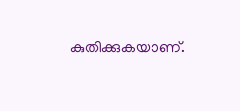കുതിക്കുകയാണ്.